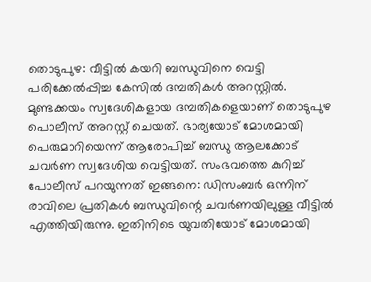തൊടുപുഴ: വീട്ടിൽ കയറി ബന്ധുവിനെ വെട്ടി പരിക്കേൽപ്പിച്ച കേസിൽ ദമ്പതികൾ അറസ്റ്റിൽ. മുണ്ടക്കയം സ്വദേശികളായ ദമ്പതികളെയാണ് തൊടുപുഴ പൊലീസ് അറസ്റ്റ് ചെയത്. ഭാര്യയോട് മോശമായി പെരുമാറിയെന്ന് ആരോപിച്ച് ബന്ധു ആലക്കോട് ചവർണ സ്വദേശിയ വെട്ടിയത്. സംഭവത്തെ കുറിച്ച് പോലീസ് പറയുന്നത് ഇങ്ങനെ: ഡിസംബർ ഒന്നിന് രാവിലെ പ്രതികൾ ബന്ധുവിന്റെ ചവർണയിലുള്ള വീട്ടിൽ എത്തിയിരുന്നു. ഇതിനിടെ യുവതിയോട് മോശമായി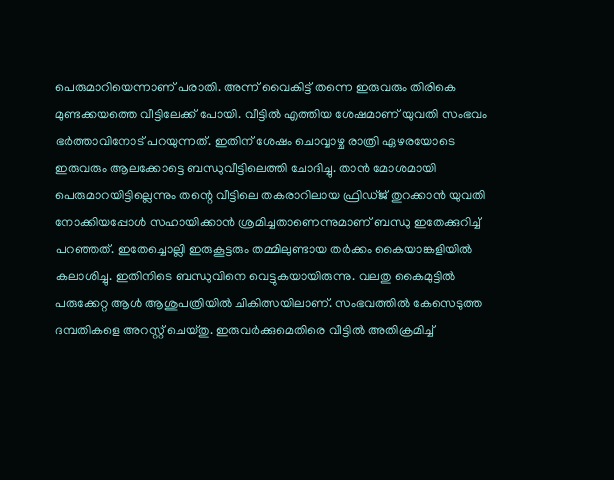പെരുമാറിയെന്നാണ് പരാതി. അന്ന് വൈകിട്ട് തന്നെ ഇരുവരും തിരികെ മുണ്ടക്കയത്തെ വീട്ടിലേക്ക് പോയി. വീട്ടിൽ എത്തിയ ശേഷമാണ് യുവതി സംഭവം ഭർത്താവിനോട് പറയുന്നത്. ഇതിന് ശേഷം ചൊവ്വാഴ്ച രാത്രി ഏഴരയോടെ ഇരുവരും ആലക്കോട്ടെ ബന്ധുവീട്ടിലെത്തി ചോദിച്ചു. താൻ മോശമായി പെരുമാറയിട്ടില്ലെന്നും തന്റെ വീട്ടിലെ തകരാറിലായ ഫ്രിഡ്ജ് തുറക്കാൻ യുവതി നോക്കിയപ്പോൾ സഹായിക്കാൻ ശ്രമിച്ചതാണെന്നുമാണ് ബന്ധു ഇതേക്കുറിച്ച് പറഞ്ഞത്. ഇതേച്ചൊല്ലി ഇരുകൂട്ടരും തമ്മിലുണ്ടായ തർക്കം കൈയാങ്കളിയിൽ കലാശിച്ചു. ഇതിനിടെ ബന്ധുവിനെ വെട്ടുകയായിരുന്നു. വലതു കൈമുട്ടിൽ പരുക്കേറ്റ ആൾ ആശുപത്രിയിൽ ചികിത്സയിലാണ്. സംഭവത്തിൽ കേസെടുത്ത ദമ്പതികളെ അറസ്റ്റ് ചെയ്തു. ഇരുവർക്കുമെതിരെ വീട്ടിൽ അതിക്രമിച്ച്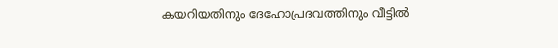കയറിയതിനും ദേഹോപ്രദവത്തിനും വീട്ടിൽ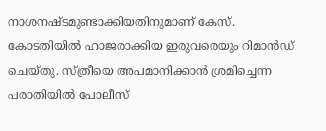നാശനഷ്ടമുണ്ടാക്കിയതിനുമാണ് കേസ്. കോടതിയിൽ ഹാജരാക്കിയ ഇരുവരെയും റിമാൻഡ് ചെയ്തു. സ്ത്രീയെ അപമാനിക്കാൻ ശ്രമിച്ചെന്ന പരാതിയിൽ പോലീസ്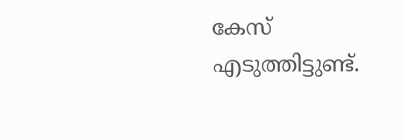കേസ് എടുത്തിട്ടുണ്ട്.